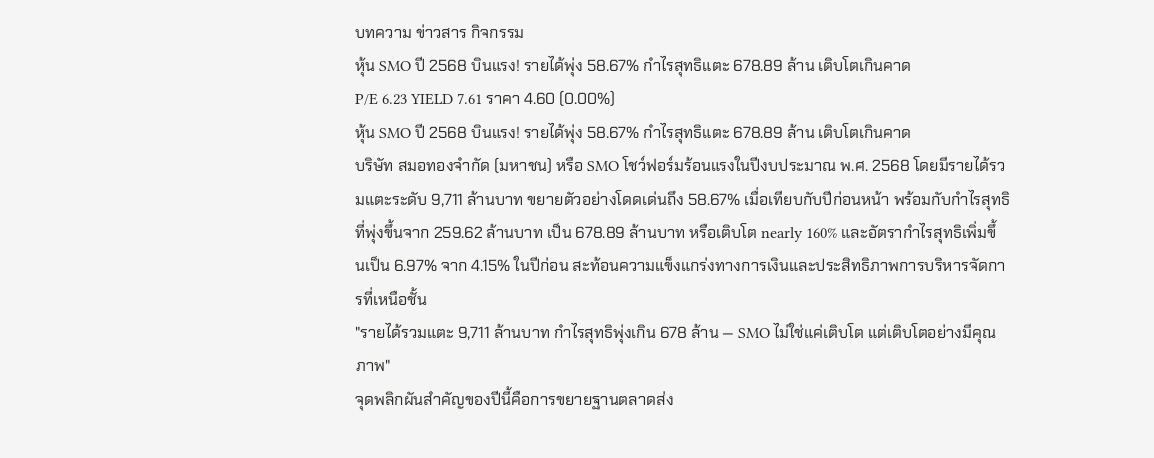บทความ ข่าวสาร กิจกรรม
หุ้น SMO ปี 2568 บินแรง! รายได้พุ่ง 58.67% กำไรสุทธิแตะ 678.89 ล้าน เติบโตเกินคาด
P/E 6.23 YIELD 7.61 ราคา 4.60 (0.00%)
หุ้น SMO ปี 2568 บินแรง! รายได้พุ่ง 58.67% กำไรสุทธิแตะ 678.89 ล้าน เติบโตเกินคาด
บริษัท สมอทองจำกัด (มหาชน) หรือ SMO โชว์ฟอร์มร้อนแรงในปีงบประมาณ พ.ศ. 2568 โดยมีรายได้รวมแตะระดับ 9,711 ล้านบาท ขยายตัวอย่างโดดเด่นถึง 58.67% เมื่อเทียบกับปีก่อนหน้า พร้อมกับกำไรสุทธิที่พุ่งขึ้นจาก 259.62 ล้านบาท เป็น 678.89 ล้านบาท หรือเติบโต nearly 160% และอัตรากำไรสุทธิเพิ่มขึ้นเป็น 6.97% จาก 4.15% ในปีก่อน สะท้อนความแข็งแกร่งทางการเงินและประสิทธิภาพการบริหารจัดการที่เหนือชั้น
"รายได้รวมแตะ 9,711 ล้านบาท กำไรสุทธิพุ่งเกิน 678 ล้าน — SMO ไม่ใช่แค่เติบโต แต่เติบโตอย่างมีคุณภาพ"
จุดพลิกผันสำคัญของปีนี้คือการขยายฐานตลาดส่ง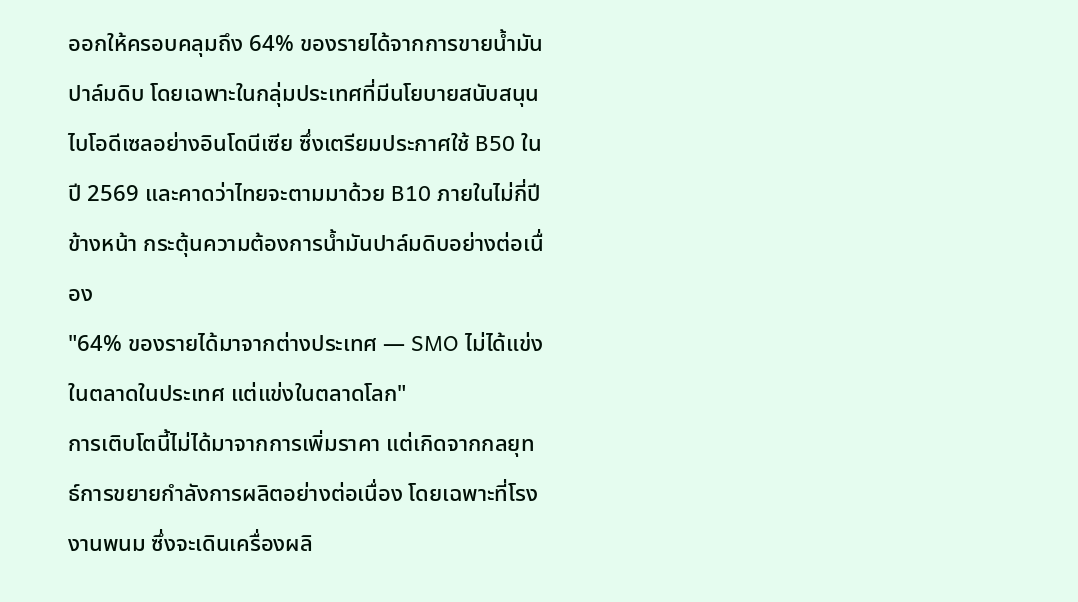ออกให้ครอบคลุมถึง 64% ของรายได้จากการขายน้ำมันปาล์มดิบ โดยเฉพาะในกลุ่มประเทศที่มีนโยบายสนับสนุนไบโอดีเซลอย่างอินโดนีเซีย ซึ่งเตรียมประกาศใช้ B50 ในปี 2569 และคาดว่าไทยจะตามมาด้วย B10 ภายในไม่กี่ปีข้างหน้า กระตุ้นความต้องการน้ำมันปาล์มดิบอย่างต่อเนื่อง
"64% ของรายได้มาจากต่างประเทศ — SMO ไม่ได้แข่งในตลาดในประเทศ แต่แข่งในตลาดโลก"
การเติบโตนี้ไม่ได้มาจากการเพิ่มราคา แต่เกิดจากกลยุทธ์การขยายกำลังการผลิตอย่างต่อเนื่อง โดยเฉพาะที่โรงงานพนม ซึ่งจะเดินเครื่องผลิ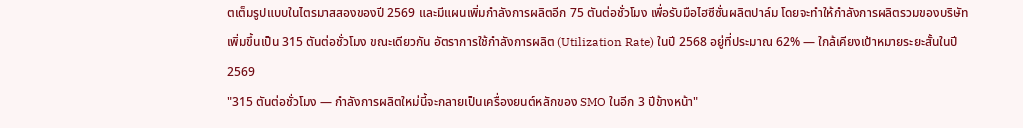ตเต็มรูปแบบในไตรมาสสองของปี 2569 และมีแผนเพิ่มกำลังการผลิตอีก 75 ตันต่อชั่วโมง เพื่อรับมือไฮซีซั่นผลิตปาล์ม โดยจะทำให้กำลังการผลิตรวมของบริษัทเพิ่มขึ้นเป็น 315 ตันต่อชั่วโมง ขณะเดียวกัน อัตราการใช้กำลังการผลิต (Utilization Rate) ในปี 2568 อยู่ที่ประมาณ 62% — ใกล้เคียงเป้าหมายระยะสั้นในปี 2569
"315 ตันต่อชั่วโมง — กำลังการผลิตใหม่นี้จะกลายเป็นเครื่องยนต์หลักของ SMO ในอีก 3 ปีข้างหน้า"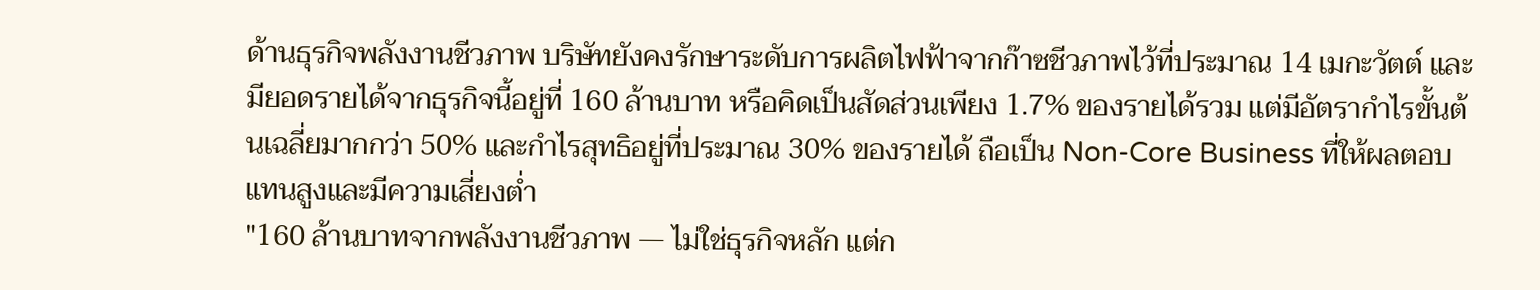ด้านธุรกิจพลังงานชีวภาพ บริษัทยังคงรักษาระดับการผลิตไฟฟ้าจากก๊าซชีวภาพไว้ที่ประมาณ 14 เมกะวัตต์ และมียอดรายได้จากธุรกิจนี้อยู่ที่ 160 ล้านบาท หรือคิดเป็นสัดส่วนเพียง 1.7% ของรายได้รวม แต่มีอัตรากำไรขั้นต้นเฉลี่ยมากกว่า 50% และกำไรสุทธิอยู่ที่ประมาณ 30% ของรายได้ ถือเป็น Non-Core Business ที่ให้ผลตอบแทนสูงและมีความเสี่ยงต่ำ
"160 ล้านบาทจากพลังงานชีวภาพ — ไม่ใช่ธุรกิจหลัก แต่ก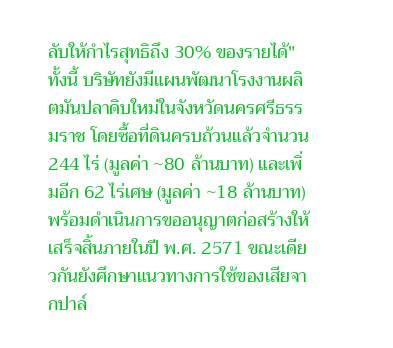ลับให้กำไรสุทธิถึง 30% ของรายได้"
ทั้งนี้ บริษัทยังมีแผนพัฒนาโรงงานผลิตมันปลาดิบใหม่ในจังหวัดนครศรีธรรมราช โดยซื้อที่ดินครบถ้วนแล้วจำนวน 244 ไร่ (มูลค่า ~80 ล้านบาท) และเพิ่มอีก 62 ไร่เศษ (มูลค่า ~18 ล้านบาท) พร้อมดำเนินการขออนุญาตก่อสร้างให้เสร็จสิ้นภายในปี พ.ศ. 2571 ขณะเดียวกันยังศึกษาแนวทางการใช้ของเสียจากปาล์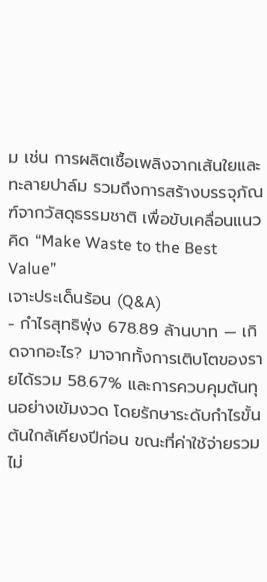ม เช่น การผลิตเชื้อเพลิงจากเส้นใยและทะลายปาล์ม รวมถึงการสร้างบรรจุภัณฑ์จากวัสดุธรรมชาติ เพื่อขับเคลื่อนแนวคิด “Make Waste to the Best Value”
เจาะประเด็นร้อน (Q&A)
- กำไรสุทธิพุ่ง 678.89 ล้านบาท — เกิดจากอะไร? มาจากทั้งการเติบโตของรายได้รวม 58.67% และการควบคุมต้นทุนอย่างเข้มงวด โดยรักษาระดับกำไรขั้นต้นใกล้เคียงปีก่อน ขณะที่ค่าใช้จ่ายรวมไม่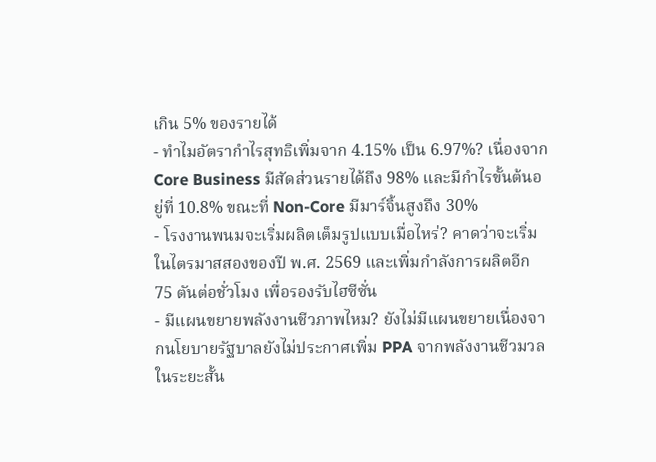เกิน 5% ของรายได้
- ทำไมอัตรากำไรสุทธิเพิ่มจาก 4.15% เป็น 6.97%? เนื่องจาก Core Business มีสัดส่วนรายได้ถึง 98% และมีกำไรขั้นต้นอยู่ที่ 10.8% ขณะที่ Non-Core มีมาร์จิ้นสูงถึง 30%
- โรงงานพนมจะเริ่มผลิตเต็มรูปแบบเมื่อไหร่? คาดว่าจะเริ่มในไตรมาสสองของปี พ.ศ. 2569 และเพิ่มกำลังการผลิตอีก 75 ตันต่อชั่วโมง เพื่อรองรับไฮซีซั่น
- มีแผนขยายพลังงานชีวภาพไหม? ยังไม่มีแผนขยายเนื่องจากนโยบายรัฐบาลยังไม่ประกาศเพิ่ม PPA จากพลังงานชีวมวลในระยะสั้น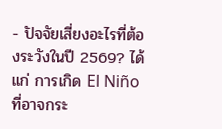- ปัจจัยเสี่ยงอะไรที่ต้องระวังในปี 2569? ได้แก่ การเกิด El Niño ที่อาจกระ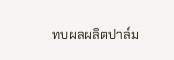ทบผลผลิตปาล์ม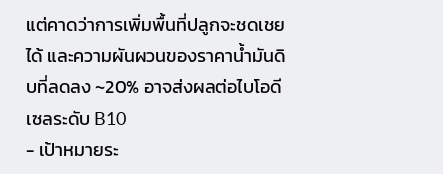แต่คาดว่าการเพิ่มพื้นที่ปลูกจะชดเชยได้ และความผันผวนของราคาน้ำมันดิบที่ลดลง ~20% อาจส่งผลต่อไบโอดีเซลระดับ B10
- เป้าหมายระ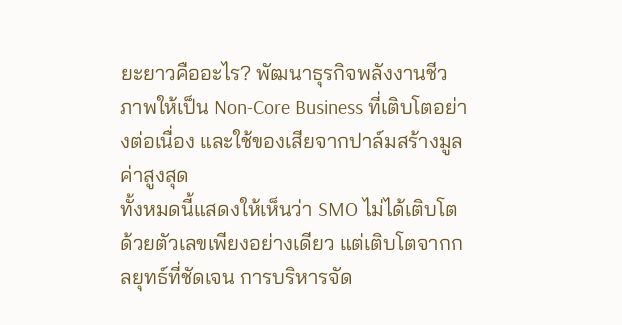ยะยาวคืออะไร? พัฒนาธุรกิจพลังงานชีวภาพให้เป็น Non-Core Business ที่เติบโตอย่างต่อเนื่อง และใช้ของเสียจากปาล์มสร้างมูลค่าสูงสุด
ทั้งหมดนี้แสดงให้เห็นว่า SMO ไม่ได้เติบโตด้วยตัวเลขเพียงอย่างเดียว แต่เติบโตจากกลยุทธ์ที่ชัดเจน การบริหารจัด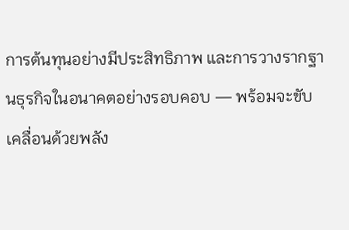การต้นทุนอย่างมีประสิทธิภาพ และการวางรากฐานธุรกิจในอนาคตอย่างรอบคอบ — พร้อมจะขับเคลื่อนด้วยพลัง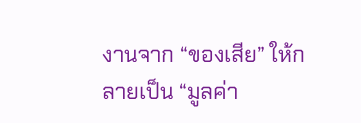งานจาก “ของเสีย” ให้กลายเป็น “มูลค่า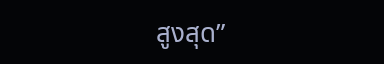สูงสุด”